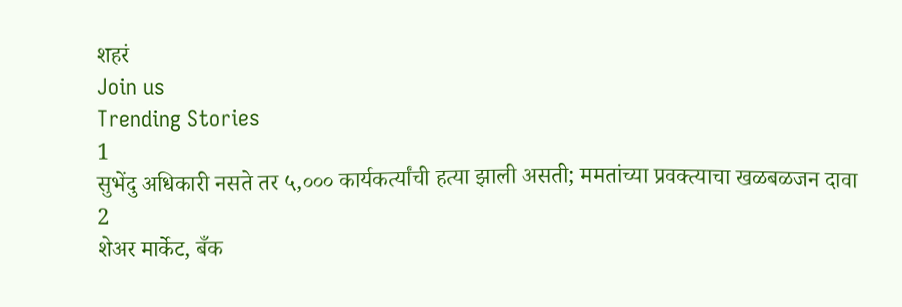शहरं
Join us
Trending Stories
1
सुभेंदु अधिकारी नसते तर ५,००० कार्यकर्त्यांची हत्या झाली असती; ममतांच्या प्रवक्त्याचा खळबळजन दावा
2
शेअर मार्केट, बँक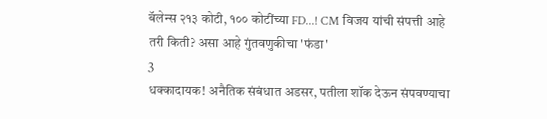बॅलेन्स २१३ कोटी, १०० कोटींच्या FD...! CM विजय यांची संपत्ती आहे तरी किती? असा आहे गुंतवणुकीचा 'फंडा'
3
धक्कादायक! अनैतिक संबंधात अडसर, पतीला शॉक देऊन संपवण्याचा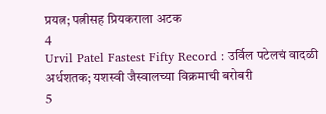प्रयत्न; पत्नीसह प्रियकराला अटक
4
Urvil Patel Fastest Fifty Record : उर्विल पटेलचं वादळी अर्धशतक; यशस्वी जैस्वालच्या विक्रमाची बरोबरी
5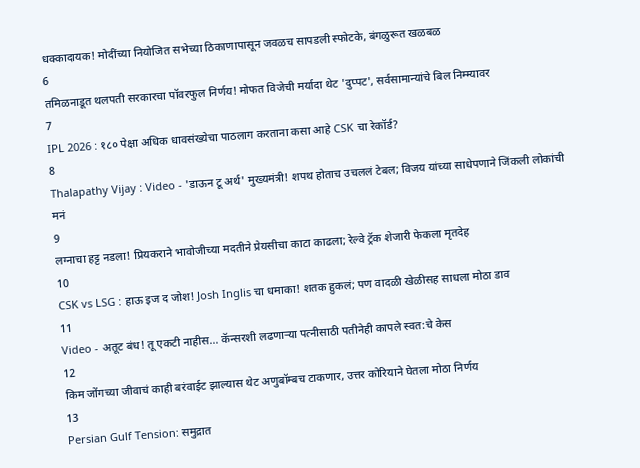धक्कादायक! मोदींच्या नियोजित सभेच्या ठिकाणापासून जवळच सापडली स्फोटके, बंगळुरूत खळबळ
6
तमिळनाडूत थलपती सरकारचा पॉवरफुल निर्णय! मोफत विजेची मर्यादा थेट 'दुप्पट', सर्वसामान्यांचे बिल निम्म्यावर
7
IPL 2026 : १८० पेक्षा अधिक धावसंख्येचा पाठलाग करताना कसा आहे CSK चा रेकॉर्ड?
8
Thalapathy Vijay : Video - 'डाऊन टू अर्थ' मुख्यमंत्री! शपथ होताच उचललं टेबल; विजय यांच्या साधेपणाने जिंकली लोकांची मनं
9
लग्नाचा हट्ट नडला! प्रियकराने भावोजीच्या मदतीने प्रेयसीचा काटा काढला; रेल्वे ट्रॅक शेजारी फेकला मृतदेह
10
CSK vs LSG : हाऊ इज द जोश! Josh Inglis चा धमाका! शतक हुकलं; पण वादळी खेळीसह साधला मोठा डाव
11
Video - अतूट बंध! तू एकटी नाहीस... कॅन्सरशी लढणाऱ्या पत्नीसाठी पतीनेही कापले स्वत:चे केस
12
किम जोंगच्या जीवाचं काही बरंवाईट झाल्यास थेट अणुबॉम्बच टाकणार, उत्तर कोरियाने घेतला मोठा निर्णय
13
Persian Gulf Tension: समुद्रात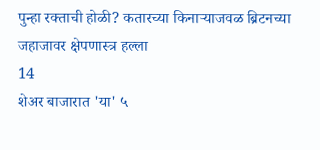पुन्हा रक्ताची होळी? कतारच्या किनाऱ्याजवळ ब्रिटनच्या जहाजावर क्षेपणास्त्र हल्ला
14
शेअर बाजारात 'या' ५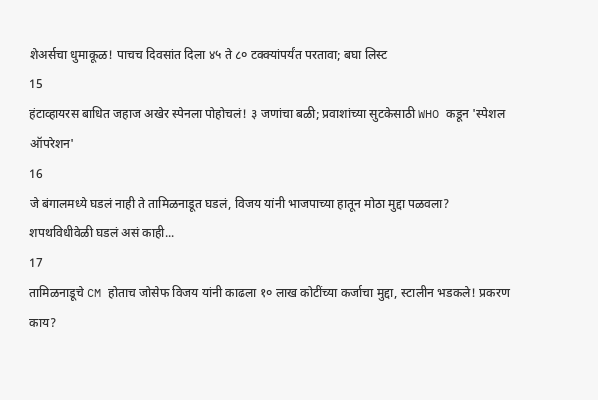शेअर्सचा धुमाकूळ! पाचच दिवसांत दिला ४५ ते ८० टक्क्यांपर्यंत परतावा; बघा लिस्ट
15
हंटाव्हायरस बाधित जहाज अखेर स्पेनला पोहोचलं! ३ जणांचा बळी; प्रवाशांच्या सुटकेसाठी WHO कडून 'स्पेशल ऑपरेशन'
16
जे बंगालमध्ये घडलं नाही ते तामिळनाडूत घडलं, विजय यांनी भाजपाच्या हातून मोठा मुद्दा पळवला? शपथविधीवेळी घडलं असं काही...
17
तामिळनाडूचे CM होताच जोसेफ विजय यांनी काढला १० लाख कोटींच्या कर्जाचा मुद्दा, स्टालीन भडकले! प्रकरण काय?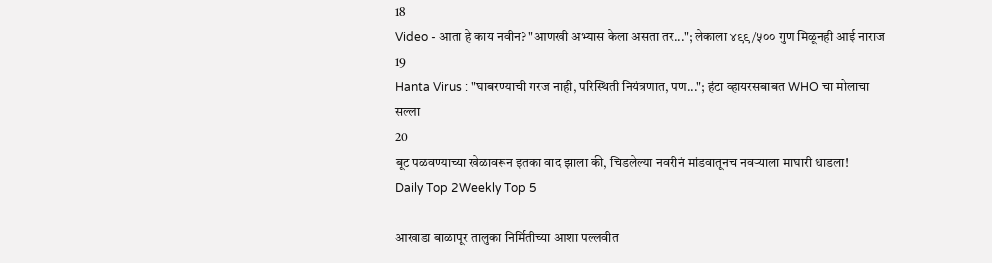18
Video - आता हे काय नवीन? "आणखी अभ्यास केला असता तर..."; लेकाला ४९९/५०० गुण मिळूनही आई नाराज
19
Hanta Virus : "घाबरण्याची गरज नाही, परिस्थिती नियंत्रणात, पण..."; हंटा व्हायरसबाबत WHO चा मोलाचा सल्ला
20
बूट पळवण्याच्या खेळावरून इतका वाद झाला की, चिडलेल्या नवरीनं मांडवातूनच नवऱ्याला माघारी धाडला!
Daily Top 2Weekly Top 5

आखाडा बाळापूर तालुका निर्मितीच्या आशा पल्लवीत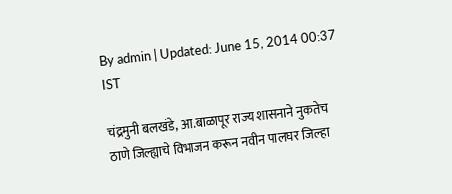By admin | Updated: June 15, 2014 00:37 IST

चंद्रमुनी बलखंडे, आ.बाळापूर राज्य शासनाने नुकतेच ठाणे जिल्ह्याचे विभाजन करून नवीन पालघर जिल्हा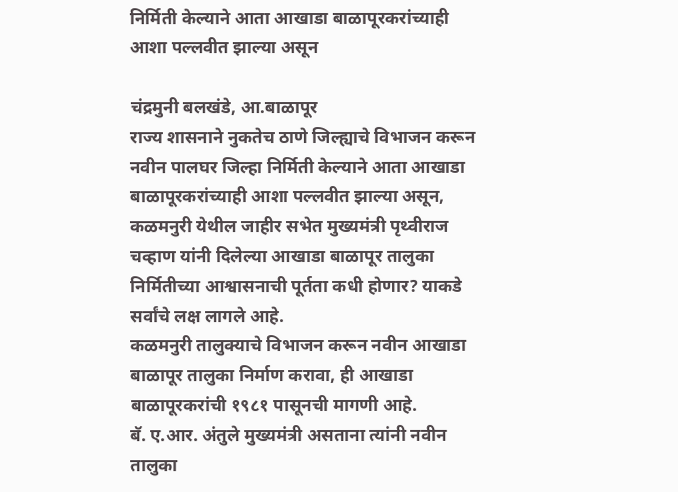निर्मिती केल्याने आता आखाडा बाळापूरकरांच्याही आशा पल्लवीत झाल्या असून

चंद्रमुनी बलखंडे, आ.बाळापूर
राज्य शासनाने नुकतेच ठाणे जिल्ह्याचे विभाजन करून नवीन पालघर जिल्हा निर्मिती केल्याने आता आखाडा बाळापूरकरांच्याही आशा पल्लवीत झाल्या असून, कळमनुरी येथील जाहीर सभेत मुख्यमंत्री पृथ्वीराज चव्हाण यांनी दिलेल्या आखाडा बाळापूर तालुका निर्मितीच्या आश्वासनाची पूर्तता कधी होणार? याकडे सर्वांचे लक्ष लागले आहे.
कळमनुरी तालुक्याचे विभाजन करून नवीन आखाडा बाळापूर तालुका निर्माण करावा, ही आखाडा बाळापूरकरांची १९८१ पासूनची मागणी आहे.
बॅ. ए.आर. अंतुले मुख्यमंत्री असताना त्यांनी नवीन तालुका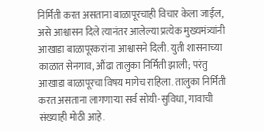निर्मिती करत असताना बाळापूरचाही विचार केला जाईल, असे आश्वासन दिले त्यानंतर आलेल्या प्रत्येक मुख्यमंत्र्यांनी आखाडा बाळापूरकरांना आश्वासने दिली. युती शासनाच्या काळात सेनगाव, औंढा तालुका निर्मिती झाली; परंतु आखाडा बाळापूरचा विषय मागेच राहिला. तालुका निर्मिती करत असताना लागणाऱ्या सर्व सोयी-सुविधा, गावाची संख्याही मोठी आहे.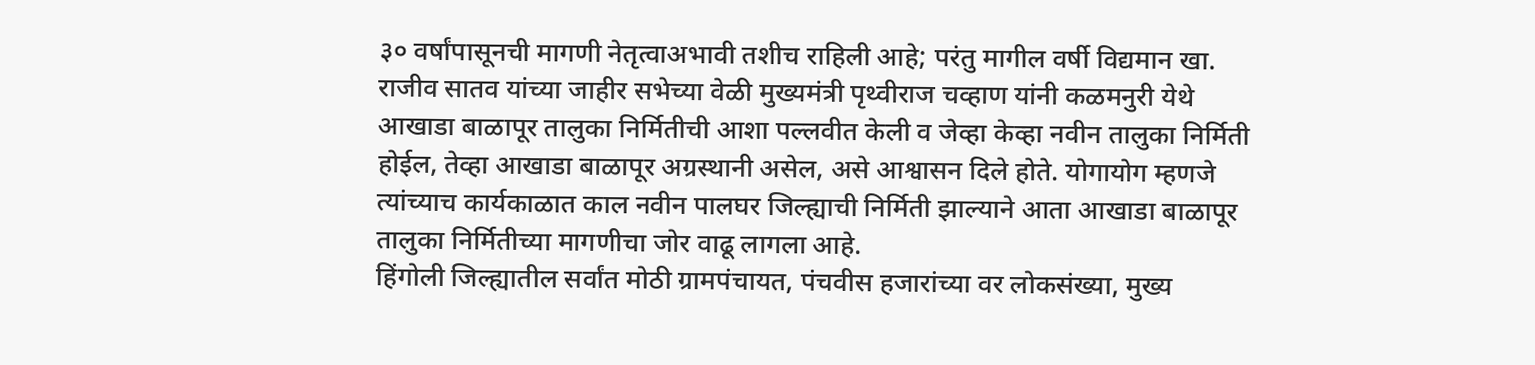३० वर्षांपासूनची मागणी नेतृत्वाअभावी तशीच राहिली आहे; परंतु मागील वर्षी विद्यमान खा. राजीव सातव यांच्या जाहीर सभेच्या वेळी मुख्यमंत्री पृथ्वीराज चव्हाण यांनी कळमनुरी येथे आखाडा बाळापूर तालुका निर्मितीची आशा पल्लवीत केली व जेव्हा केव्हा नवीन तालुका निर्मिती होईल, तेव्हा आखाडा बाळापूर अग्रस्थानी असेल, असे आश्वासन दिले होते. योगायोग म्हणजे त्यांच्याच कार्यकाळात काल नवीन पालघर जिल्ह्याची निर्मिती झाल्याने आता आखाडा बाळापूर तालुका निर्मितीच्या मागणीचा जोर वाढू लागला आहे.
हिंगोली जिल्ह्यातील सर्वांत मोठी ग्रामपंचायत, पंचवीस हजारांच्या वर लोकसंख्या, मुख्य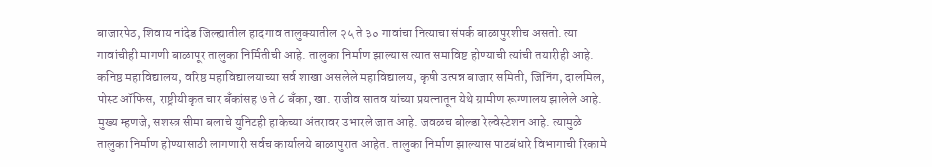बाजारपेठ, शिवाय नांदेड जिल्ह्यातील हादगाव तालुक्यातील २५ ते ३० गावांचा नित्याचा संपर्क बाळापुरशीच असतो. त्या गावांचीही मागणी बाळापूर तालुका निर्मितीची आहे. तालुका निर्माण झाल्यास त्यात समाविष्ट होण्याची त्यांची तयारीही आहे. कनिष्ठ महाविद्यालय, वरिष्ठ महाविद्यालयाच्या सर्व शाखा असलेले महाविद्यालय, कृषी उत्पन्न बाजार समिती, जिनिंग, दालमिल, पोस्ट ऑफिस, राष्ट्रीयीकृत चार बँकांसह ७ ते ८ बँका, खा. राजीव सातव यांच्या प्रयत्नातून येथे ग्रामीण रूग्णालय झालेले आहे. मुख्य म्हणजे, सशस्त्र सीमा बलाचे युनिटही हाकेच्या अंतरावर उभारले जात आहे. जवळच बोल्डा रेल्वेस्टेशन आहे. त्यामुळे तालुका निर्माण होण्यासाठी लागणारी सर्वच कार्यालये बाळापुरात आहेत. तालुका निर्माण झाल्यास पाटबंधारे विभागाची रिकामे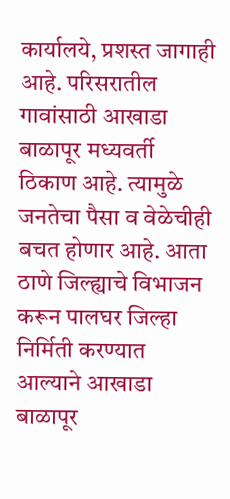कार्यालये, प्रशस्त जागाही आहे. परिसरातील गावांसाठी आखाडा बाळापूर मध्यवर्ती ठिकाण आहे. त्यामुळे जनतेचा पैसा व वेळेचीही बचत होणार आहे. आता ठाणे जिल्ह्याचे विभाजन करून पालघर जिल्हा निर्मिती करण्यात आल्याने आखाडा बाळापूर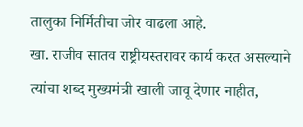तालुका निर्मितीचा जोर वाढला आहे.
खा. राजीव सातव राष्ट्रीयस्तरावर कार्य करत असल्याने त्यांचा शब्द मुख्यमंत्री खाली जावू देणार नाहीत,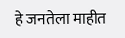हे जनतेला माहीत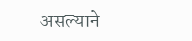असल्याने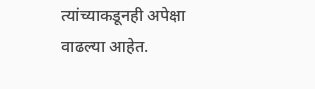त्यांच्याकडूनही अपेक्षा वाढल्या आहेत.